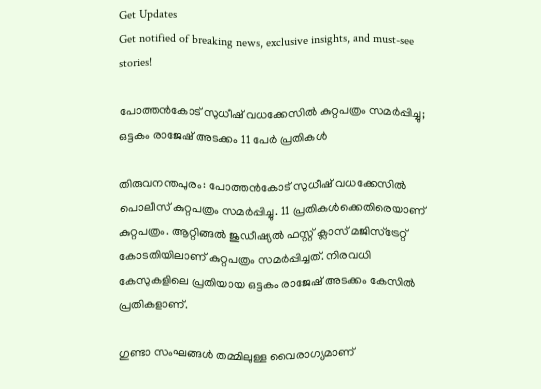Get Updates
Get notified of breaking news, exclusive insights, and must-see stories!

പോത്തൻകോട് സുധീഷ് വധക്കേസിൽ കുറ്റപത്രം സമർപ്പിച്ചു; ഒട്ടകം രാജേഷ് അടക്കം 11 പേർ പ്രതികൾ

തിരുവനന്തപുരം: പോത്തൻകോട് സുധീഷ് വധക്കേസിൽ പൊലീസ് കുറ്റപത്രം സമർപ്പിച്ചു. 11 പ്രതികൾക്കെതിരെയാണ് കുറ്റപത്രം. ആറ്റിങ്ങൽ ജുഡീഷ്യൽ ഫസ്റ്റ് ക്ലാസ് മജിസ്ട്രേറ്റ് കോടതിയിലാണ് കുറ്റപത്രം സമർപ്പിച്ചത്. നിരവധി കേസുകളിലെ പ്രതിയായ ഒട്ടകം രാജേഷ് അടക്കം കേസിൽ പ്രതികളാണ്.

ഗുണ്ടാ സംഘങ്ങൾ തമ്മിലുള്ള വൈരാഗ്യമാണ്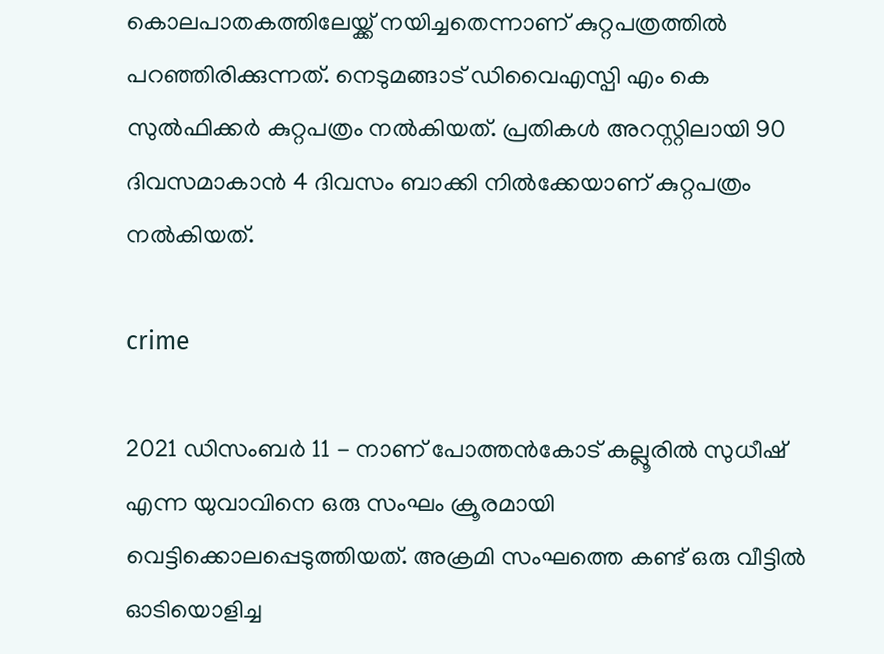കൊലപാതകത്തിലേയ്ക്ക് നയിച്ചതെന്നാണ് കുറ്റപത്രത്തിൽ പറഞ്ഞിരിക്കുന്നത്. നെടുമങ്ങാട് ഡിവൈഎസ്പി എം കെ സുൽഫിക്കർ കുറ്റപത്രം നൽകിയത്. പ്രതികൾ അറസ്റ്റിലായി 90 ദിവസമാകാൻ 4 ദിവസം ബാക്കി നിൽക്കേയാണ് കുറ്റപത്രം നൽകിയത്.

crime

2021 ഡിസംബർ 11 - നാണ് പോത്തൻകോട് കല്ലൂരിൽ സുധീഷ് എന്ന യുവാവിനെ ഒരു സംഘം ക്രൂരമായി വെട്ടിക്കൊലപ്പെടുത്തിയത്. അക്രമി സംഘത്തെ കണ്ട് ഒരു വീട്ടില്‍ ഓടിയൊളിച്ച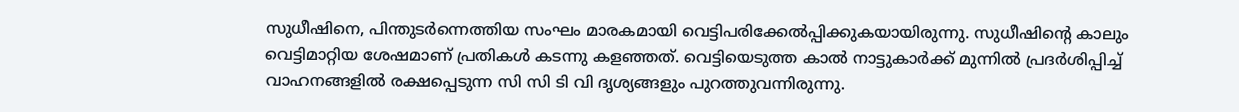സുധീഷിനെ, പിന്തുടര്‍ന്നെത്തിയ സംഘം മാരകമായി വെട്ടിപരിക്കേല്‍പ്പിക്കുകയായിരുന്നു. സുധീഷിന്റെ കാലും വെട്ടിമാറ്റിയ ശേഷമാണ് പ്രതികൾ കടന്നു കളഞ്ഞത്. വെട്ടിയെടുത്ത കാല്‍ നാട്ടുകാര്‍ക്ക് മുന്നില്‍ പ്രദര്‍ശിപ്പിച്ച് വാഹനങ്ങളില്‍ രക്ഷപ്പെടുന്ന സി സി ടി വി ദൃശ്യങ്ങളും പുറത്തുവന്നിരുന്നു.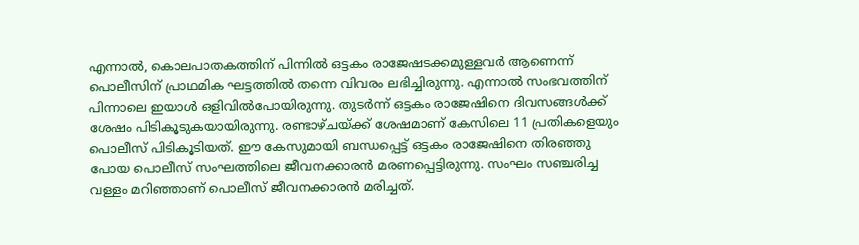എന്നാൽ, കൊലപാതകത്തിന് പിന്നിൽ ഒട്ടകം രാജേഷടക്കമുള്ളവർ ആണെന്ന് പൊലീസിന് പ്രാഥമിക ഘട്ടത്തിൽ തന്നെ വിവരം ലഭിച്ചിരുന്നു. എന്നാല്‍ സംഭവത്തിന് പിന്നാലെ ഇയാൾ ഒളിവില്‍പോയിരുന്നു. തുടർന്ന് ഒട്ടകം രാജേഷിനെ ദിവസങ്ങള്‍ക്ക് ശേഷം പിടികൂടുകയായിരുന്നു. രണ്ടാഴ്ചയ്ക്ക് ശേഷമാണ് കേസിലെ 11 പ്രതികളെയും പൊലീസ് പിടികൂടിയത്. ഈ കേസുമായി ബന്ധപ്പെട്ട് ഒട്ടകം രാജേഷിനെ തിരഞ്ഞു പോയ പൊലീസ് സംഘത്തിലെ ജീവനക്കാരൻ മരണപ്പെട്ടിരുന്നു. സംഘം സഞ്ചരിച്ച വള്ളം മറിഞ്ഞാണ് പൊലീസ് ജീവനക്കാരൻ മരിച്ചത്.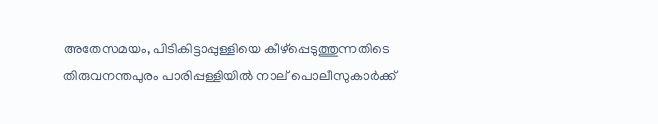അതേസമയം, പിടികിട്ടാപ്പുള്ളിയെ കീഴ്പ്പെടുത്തുന്നതിടെ തിരുവനന്തപുരം പാരിപ്പള്ളിയിൽ നാല് പൊലീസുകാർക്ക്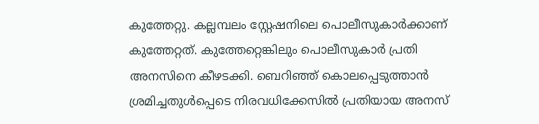കുത്തേറ്റു. കല്ലമ്പലം സ്റ്റേഷനിലെ പൊലീസുകാർക്കാണ് കുത്തേറ്റത്. കുത്തേറ്റെങ്കിലും പൊലീസുകാർ പ്രതി അനസിനെ കീഴടക്കി. ബെറിഞ്ഞ് കൊലപ്പെടുത്താൻ ശ്രമിച്ചതുള്‍പ്പെടെ നിരവധിക്കേസിൽ പ്രതിയായ അനസ്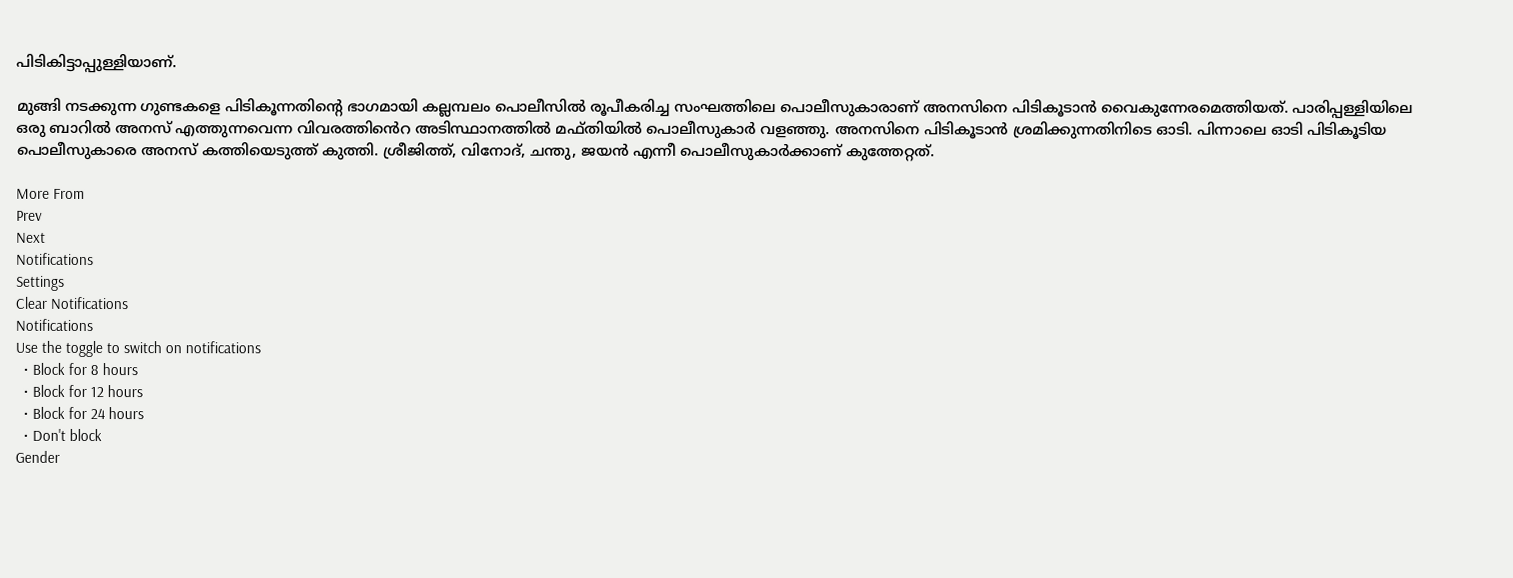പിടികിട്ടാപ്പുള്ളിയാണ്.

മുങ്ങി നടക്കുന്ന ഗുണ്ടകളെ പിടികൂന്നതിന്റെ ഭാഗമായി കല്ലമ്പലം പൊലീസിൽ രൂപീകരിച്ച സംഘത്തിലെ പൊലീസുകാരാണ് അനസിനെ പിടികൂടാൻ വൈകുന്നേരമെത്തിയത്. പാരിപ്പള്ളിയിലെ ഒരു ബാറിൽ അനസ് എത്തുന്നവെന്ന വിവരത്തിൻെറ അടിസ്ഥാനത്തിൽ മഫ്തിയിൽ പൊലീസുകാർ വളഞ്ഞു. അനസിനെ പിടികൂടാൻ ശ്രമിക്കുന്നതിനിടെ ഓടി. പിന്നാലെ ഓടി പിടികൂടിയ പൊലീസുകാരെ അനസ് കത്തിയെടുത്ത് കുത്തി. ശ്രീജിത്ത്, വിനോദ്, ചന്തു, ജയൻ എന്നീ പൊലീസുകാർക്കാണ് കുത്തേറ്റത്.

More From
Prev
Next
Notifications
Settings
Clear Notifications
Notifications
Use the toggle to switch on notifications
  • Block for 8 hours
  • Block for 12 hours
  • Block for 24 hours
  • Don't block
Gender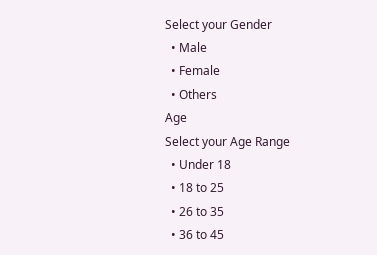Select your Gender
  • Male
  • Female
  • Others
Age
Select your Age Range
  • Under 18
  • 18 to 25
  • 26 to 35
  • 36 to 45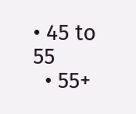• 45 to 55
  • 55+